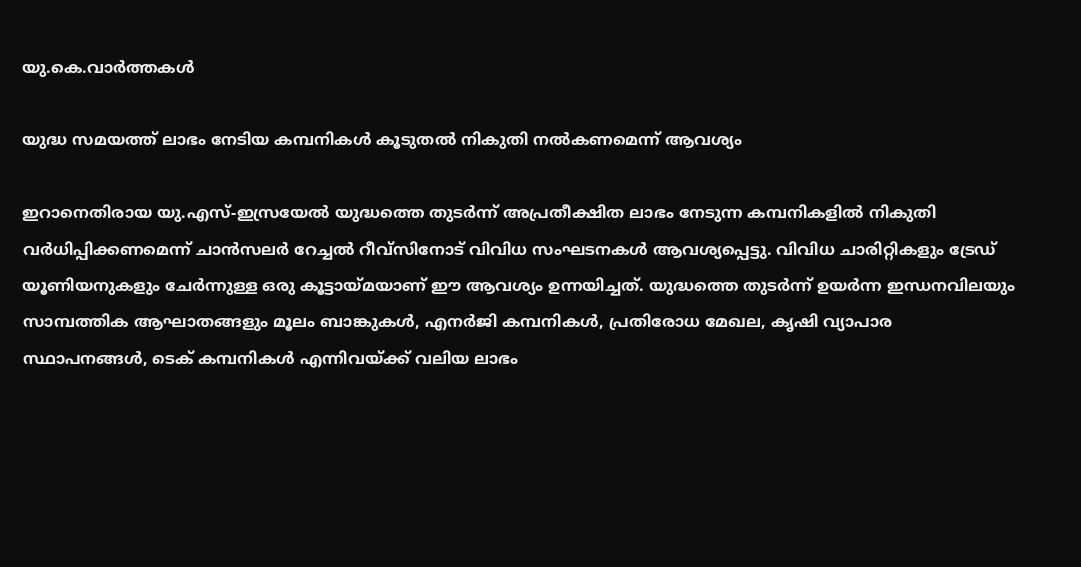യു.കെ.വാര്‍ത്തകള്‍

യുദ്ധ സമയത്ത് ലാഭം നേടിയ കമ്പനികള്‍ കൂടുതല്‍ നികുതി നല്‍കണമെന്ന് ആവശ്യം

ഇറാനെതിരായ യു.എസ്-ഇസ്രയേല്‍ യുദ്ധത്തെ തുടര്‍ന്ന് അപ്രതീക്ഷിത ലാഭം നേടുന്ന കമ്പനികളില്‍ നികുതി വര്‍ധിപ്പിക്കണമെന്ന് ചാന്‍സലര്‍ റേച്ചല്‍ റീവ്‌സിനോട് വിവിധ സംഘടനകള്‍ ആവശ്യപ്പെട്ടു. വിവിധ ചാരിറ്റികളും ട്രേഡ് യൂണിയനുകളും ചേര്‍ന്നുള്ള ഒരു കൂട്ടായ്മയാണ് ഈ ആവശ്യം ഉന്നയിച്ചത്. യുദ്ധത്തെ തുടര്‍ന്ന് ഉയര്‍ന്ന ഇന്ധനവിലയും സാമ്പത്തിക ആഘാതങ്ങളും മൂലം ബാങ്കുകള്‍, എനര്‍ജി കമ്പനികള്‍, പ്രതിരോധ മേഖല, കൃഷി വ്യാപാര സ്ഥാപനങ്ങള്‍, ടെക് കമ്പനികള്‍ എന്നിവയ്ക്ക് വലിയ ലാഭം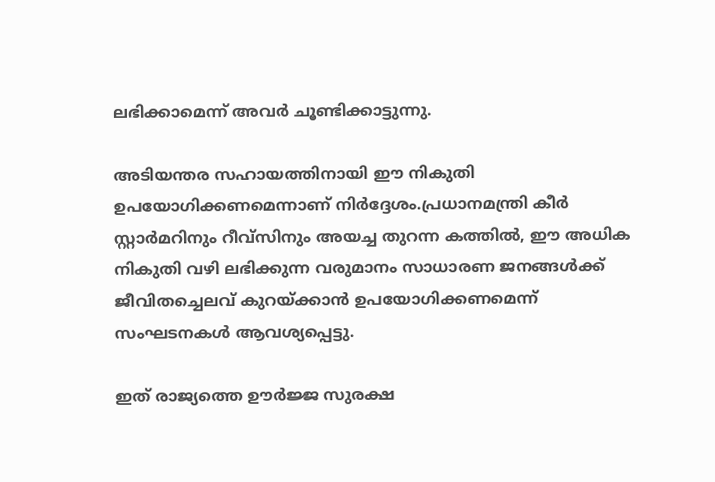ലഭിക്കാമെന്ന് അവര്‍ ചൂണ്ടിക്കാട്ടുന്നു.

അടിയന്തര സഹായത്തിനായി ഈ നികുതി ഉപയോഗിക്കണമെന്നാണ് നിര്‍ദ്ദേശം.പ്രധാനമന്ത്രി കീര്‍ സ്റ്റാര്‍മറിനും റീവ്‌സിനും അയച്ച തുറന്ന കത്തില്‍, ഈ അധിക നികുതി വഴി ലഭിക്കുന്ന വരുമാനം സാധാരണ ജനങ്ങള്‍ക്ക് ജീവിതച്ചെലവ് കുറയ്ക്കാന്‍ ഉപയോഗിക്കണമെന്ന് സംഘടനകള്‍ ആവശ്യപ്പെട്ടു.

ഇത് രാജ്യത്തെ ഊര്‍ജ്ജ സുരക്ഷ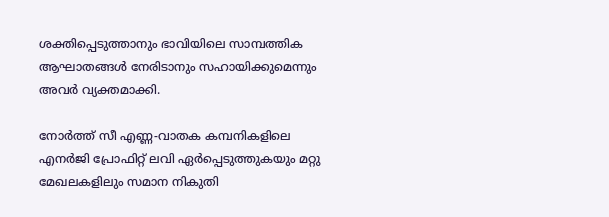ശക്തിപ്പെടുത്താനും ഭാവിയിലെ സാമ്പത്തിക ആഘാതങ്ങള്‍ നേരിടാനും സഹായിക്കുമെന്നും അവര്‍ വ്യക്തമാക്കി.

നോര്‍ത്ത് സീ എണ്ണ-വാതക കമ്പനികളിലെ എനര്‍ജി പ്രോഫിറ്റ് ലവി ഏര്‍പ്പെടുത്തുകയും മറ്റു മേഖലകളിലും സമാന നികുതി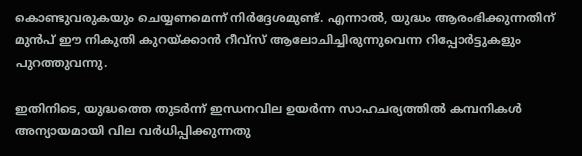കൊണ്ടുവരുകയും ചെയ്യണമെന്ന് നിര്‍ദ്ദേശമുണ്ട്. എന്നാല്‍, യുദ്ധം ആരംഭിക്കുന്നതിന് മുന്‍പ് ഈ നികുതി കുറയ്ക്കാന്‍ റീവ്‌സ് ആലോചിച്ചിരുന്നുവെന്ന റിപ്പോര്‍ട്ടുകളും പുറത്തുവന്നു.

ഇതിനിടെ, യുദ്ധത്തെ തുടര്‍ന്ന് ഇന്ധനവില ഉയര്‍ന്ന സാഹചര്യത്തില്‍ കമ്പനികള്‍ അന്യായമായി വില വര്‍ധിപ്പിക്കുന്നതു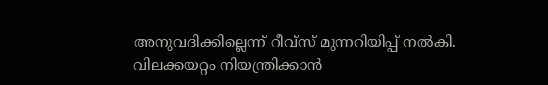അനുവദിക്കില്ലെന്ന് റീവ്‌സ് മുന്നറിയിപ്പ് നല്‍കി. വിലക്കയറ്റം നിയന്ത്രിക്കാന്‍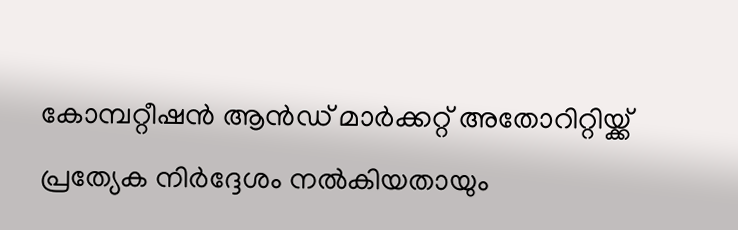കോമ്പറ്റീഷന്‍ ആന്‍ഡ് മാര്‍ക്കറ്റ് അതോറിറ്റിയ്ക്ക് പ്രത്യേക നിര്‍ദ്ദേശം നല്‍കിയതായും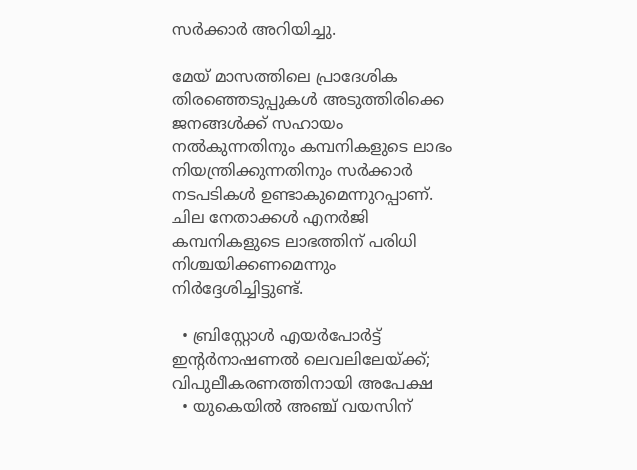സര്‍ക്കാര്‍ അറിയിച്ചു.

മേയ് മാസത്തിലെ പ്രാദേശിക തിരഞ്ഞെടുപ്പുകള്‍ അടുത്തിരിക്കെ ജനങ്ങള്‍ക്ക് സഹായം നല്‍കുന്നതിനും കമ്പനികളുടെ ലാഭം നിയന്ത്രിക്കുന്നതിനും സര്‍ക്കാര്‍ നടപടികള്‍ ഉണ്ടാകുമെന്നുറപ്പാണ്. ചില നേതാക്കള്‍ എനര്‍ജി കമ്പനികളുടെ ലാഭത്തിന് പരിധി നിശ്ചയിക്കണമെന്നും നിര്‍ദ്ദേശിച്ചിട്ടുണ്ട്.

  • ബ്രിസ്റ്റോള്‍ എയര്‍പോര്‍ട്ട് ഇന്റര്‍നാഷണല്‍ ലെവലിലേയ്ക്ക്; വിപുലീകരണത്തിനായി അപേക്ഷ
  • യുകെയില്‍ അഞ്ച് വയസിന്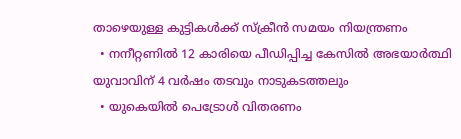താഴെയുള്ള കുട്ടികള്‍ക്ക് സ്‌ക്രീന്‍ സമയം നിയന്ത്രണം
  • നനീറ്റണില്‍ 12 കാരിയെ പീഡിപ്പിച്ച കേസില്‍ അഭയാര്‍ത്ഥി യുവാവിന് 4 വര്‍ഷം തടവും നാടുകടത്തലും
  • യുകെയില്‍ പെട്രോള്‍ വിതരണം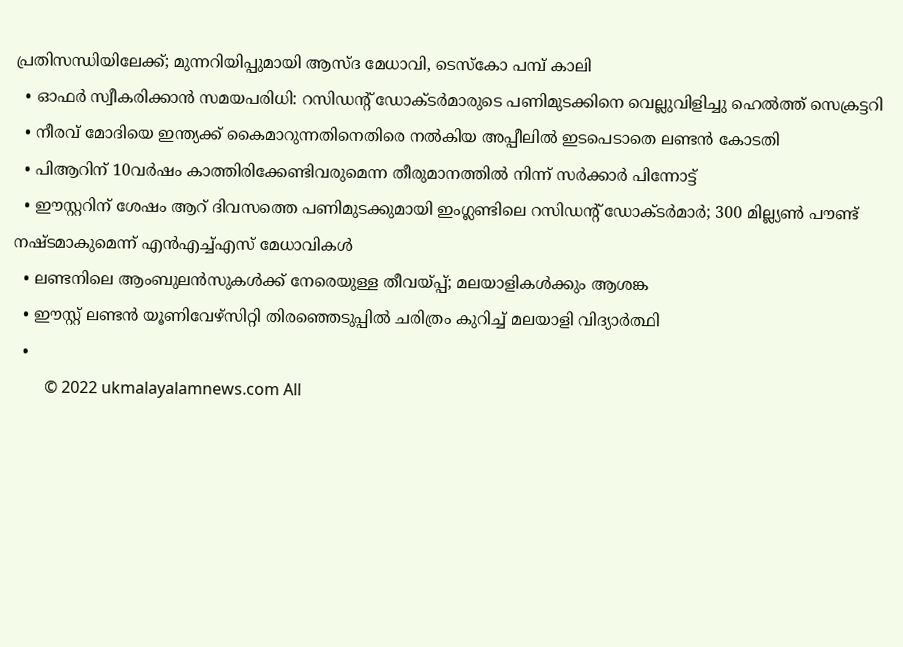പ്രതിസന്ധിയിലേക്ക്; മുന്നറിയിപ്പുമായി ആസ്ദ മേധാവി, ടെസ്‌കോ പമ്പ് കാലി
  • ഓഫര്‍ സ്വീകരിക്കാന്‍ സമയപരിധി: റസിഡന്റ് ഡോക്ടര്‍മാരുടെ പണിമുടക്കിനെ വെല്ലുവിളിച്ചു ഹെല്‍ത്ത് സെക്രട്ടറി
  • നീരവ് മോദിയെ ഇന്ത്യക്ക് കൈമാറുന്നതിനെതിരെ നല്‍കിയ അപ്പീലില്‍ ഇടപെടാതെ ലണ്ടന്‍ കോടതി
  • പിആറിന് 10വര്‍ഷം കാത്തിരിക്കേണ്ടിവരുമെന്ന തീരുമാനത്തില്‍ നിന്ന് സര്‍ക്കാര്‍ പിന്നോട്ട്
  • ഈസ്റ്ററിന് ശേഷം ആറ് ദിവസത്തെ പണിമുടക്കുമായി ഇംഗ്ലണ്ടിലെ റസിഡന്റ് ഡോക്ടര്‍മാര്‍; 300 മില്ല്യണ്‍ പൗണ്ട് നഷ്ടമാകുമെന്ന് എന്‍എച്ച്എസ് മേധാവികള്‍
  • ലണ്ടനിലെ ആംബുലന്‍സുകള്‍ക്ക് നേരെയുള്ള തീവയ്പ്പ്; മലയാളികള്‍ക്കും ആശങ്ക
  • ഈസ്റ്റ് ലണ്ടന്‍ യൂണിവേഴ്സിറ്റി തിരഞ്ഞെടുപ്പില്‍ ചരിത്രം കുറിച്ച് മലയാളി വിദ്യാര്‍ത്ഥി
  •
        © 2022 ukmalayalamnews.com All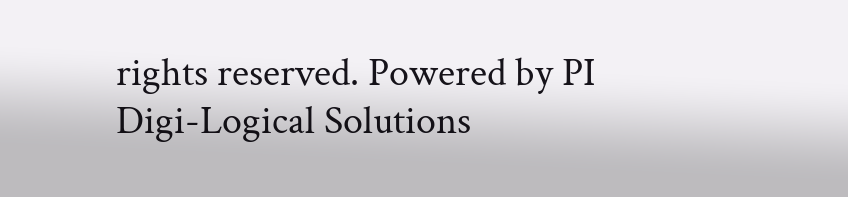rights reserved. Powered by PI Digi-Logical Solutions